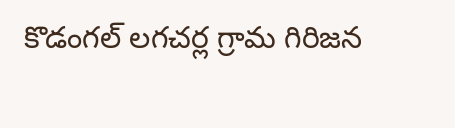కొడంగల్ లగచర్ల గ్రామ గిరిజన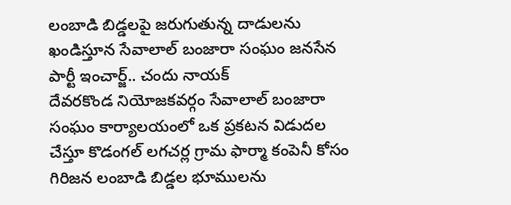లంబాడి బిడ్డలపై జరుగుతున్న దాడులను ఖండిస్తూన సేవాలాల్ బంజారా సంఘం జనసేన పార్టీ ఇంచార్జ్.. చందు నాయక్
దేవరకొండ నియోజకవర్గం సేవాలాల్ బంజారా సంఘం కార్యాలయంలో ఒక ప్రకటన విడుదల చేస్తూ కొడంగల్ లగచర్ల గ్రామ ఫార్మా కంపెనీ కోసం గిరిజన లంబాడి బిడ్డల భూములను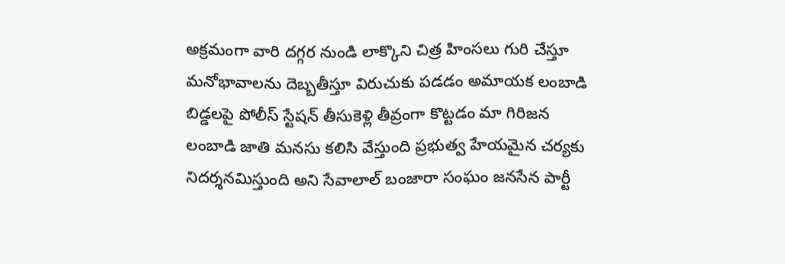అక్రమంగా వారి దగ్గర నుండి లాక్కొని చిత్ర హింసలు గురి చేస్తూ మనోభావాలను దెబ్బతీస్తూ విరుచుకు పడడం అమాయక లంబాడి బిడ్డలపై పోలీస్ స్టేషన్ తీసుకెళ్లి తీవ్రంగా కొట్టడం మా గిరిజన లంబాడి జాతి మనసు కలిసి వేస్తుంది ప్రభుత్వ హేయమైన చర్యకు నిదర్శనమిస్తుంది అని సేవాలాల్ బంజారా సంఘం జనసేన పార్టీ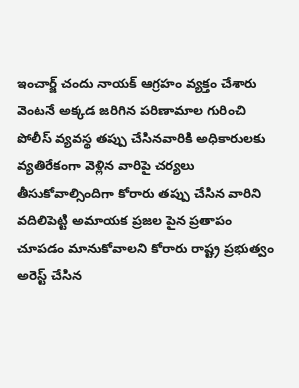ఇంచార్జ్ చందు నాయక్ ఆగ్రహం వ్యక్తం చేశారు వెంటనే అక్కడ జరిగిన పరిణామాల గురించి పోలీస్ వ్యవస్థ తప్పు చేసినవారికి అధికారులకు వ్యతిరేకంగా వెళ్లిన వారిపై చర్యలు తీసుకోవాల్సిందిగా కోరారు తప్పు చేసిన వారిని వదిలిపెట్టి అమాయక ప్రజల పైన ప్రతాపం చూపడం మానుకోవాలని కోరారు రాష్ట్ర ప్రభుత్వం అరెస్ట్ చేసిన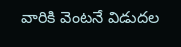వారికి వెంటనే విడుదల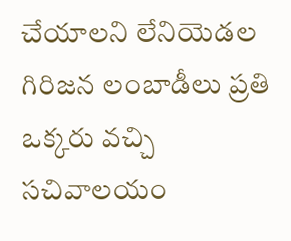చేయాలని లేనియెడల గిరిజన లంబాడీలు ప్రతి ఒక్కరు వచ్చి సచివాలయం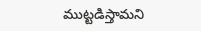ముట్టడిస్తామని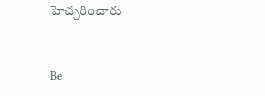హెచ్చరించారు


Be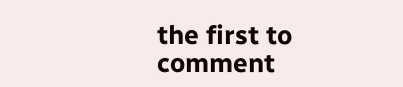the first to comment